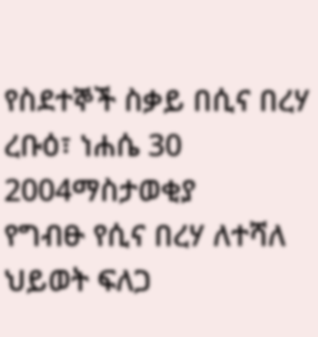የስደተኞች ስቃይ በሲና በረሃ
ረቡዕ፣ ነሐሴ 30 2004ማስታወቂያ
የግብፁ የሲና በረሃ ለተሻለ ህይወት ፍለጋ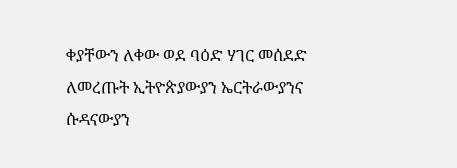ቀያቸውን ለቀው ወደ ባዕድ ሃገር መሰደድ ለመረጡት ኢትዮጵያውያን ኤርትራውያንና ሱዳናውያን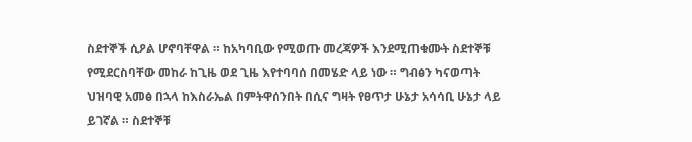ስደተኞች ሲዖል ሆኖባቸዋል ። ከአካባቢው የሚወጡ መረጃዎች እንደሚጠቁሙት ስደተኞቹ የሚደርስባቸው መከራ ከጊዜ ወደ ጊዜ እየተባባሰ በመሄድ ላይ ነው ። ግብፅን ካናወጣት ህዝባዊ አመፅ በኋላ ከእስራኤል በምትዋሰንበት በሲና ግዛት የፀጥታ ሁኔታ አሳሳቢ ሁኔታ ላይ ይገኛል ። ስደተኞቹ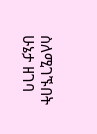ስለሚገኙበት ሁኔታ ዘገባ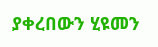ያቀረበውን ሂዩመን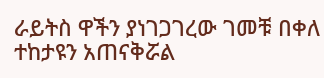ራይትስ ዋችን ያነገጋገረው ገመቹ በቀለ ተከታዩን አጠናቅሯል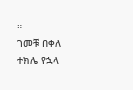።
ገመቹ በቀለ
ተክሌ የኋላ